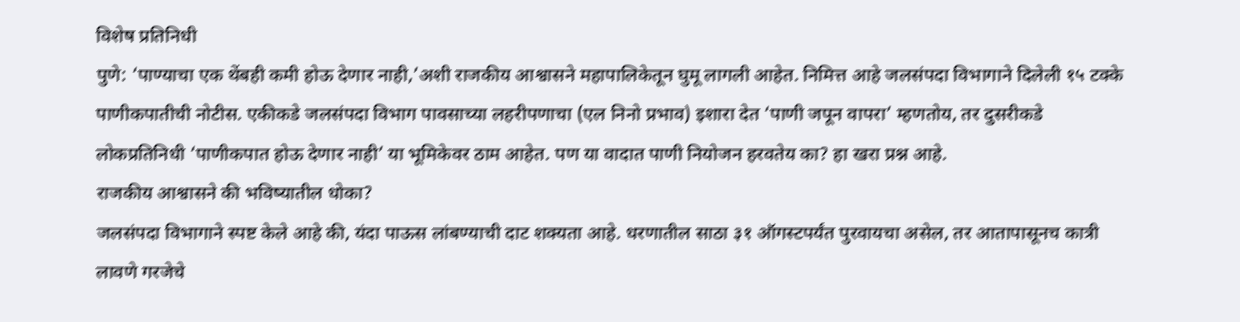विशेष प्रतिनिधी
पुणे: ‘पाण्याचा एक थेंबही कमी होऊ देणार नाही,’अशी राजकीय आश्वासने महापालिकेतून घुमू लागली आहेत. निमित्त आहे जलसंपदा विभागाने दिलेली १५ टक्के पाणीकपातीची नोटीस. एकीकडे जलसंपदा विभाग पावसाच्या लहरीपणाचा (एल निनो प्रभाव) इशारा देत ‘पाणी जपून वापरा’ म्हणतोय, तर दुसरीकडे लोकप्रतिनिधी ‘पाणीकपात होऊ देणार नाही’ या भूमिकेवर ठाम आहेत. पण या वादात पाणी नियोजन हरवतेय का? हा खरा प्रश्न आहे.
राजकीय आश्वासने की भविष्यातील धोका?
जलसंपदा विभागाने स्पष्ट केले आहे की, यंदा पाऊस लांबण्याची दाट शक्यता आहे. धरणातील साठा ३१ ऑगस्टपर्यंत पुरवायचा असेल, तर आतापासूनच कात्री लावणे गरजेचे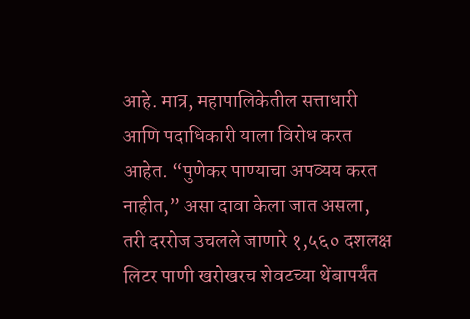आहे. मात्र, महापालिकेतील सत्ताधारी आणि पदाधिकारी याला विरोध करत आहेत. “पुणेकर पाण्याचा अपव्यय करत नाहीत,” असा दावा केला जात असला, तरी दररोज उचलले जाणारे १,५६० दशलक्ष लिटर पाणी खरोखरच शेवटच्या थेंबापर्यंत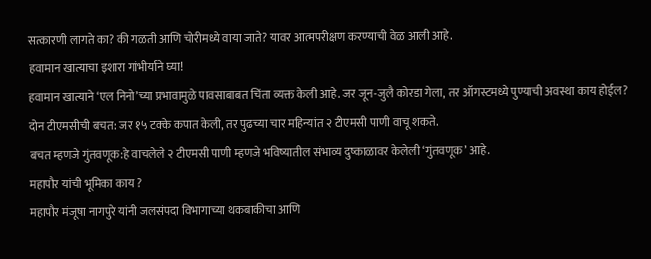सत्कारणी लागते का? की गळती आणि चोरीमध्ये वाया जाते? यावर आत्मपरीक्षण करण्याची वेळ आली आहे.
हवामान खात्याचा इशारा गांभीर्याने घ्या!
हवामान खात्याने ‘एल निनो’च्या प्रभावामुळे पावसाबाबत चिंता व्यक्त केली आहे. जर जून-जुलै कोरडा गेला, तर ऑगस्टमध्ये पुण्याची अवस्था काय होईल?
दोन टीएमसीची बचत: जर १५ टक्के कपात केली, तर पुढच्या चार महिन्यांत २ टीएमसी पाणी वाचू शकते.
बचत म्हणजे गुंतवणूक:हे वाचलेले २ टीएमसी पाणी म्हणजे भविष्यातील संभाव्य दुष्काळावर केलेली ‘गुंतवणूक’ आहे.
महापौर यांची भूमिका काय ?
महापौर मंजूषा नागपुरे यांनी जलसंपदा विभागाच्या थकबाकीचा आणि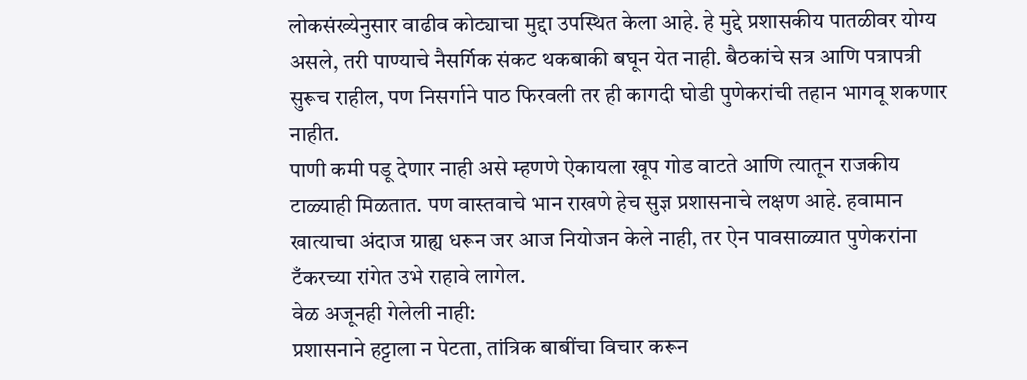लोकसंख्येनुसार वाढीव कोट्याचा मुद्दा उपस्थित केला आहे. हे मुद्दे प्रशासकीय पातळीवर योग्य असले, तरी पाण्याचे नैसर्गिक संकट थकबाकी बघून येत नाही. बैठकांचे सत्र आणि पत्रापत्री सुरूच राहील, पण निसर्गाने पाठ फिरवली तर ही कागदी घोडी पुणेकरांची तहान भागवू शकणार नाहीत.
पाणी कमी पडू देणार नाही असे म्हणणे ऐकायला खूप गोड वाटते आणि त्यातून राजकीय टाळ्याही मिळतात. पण वास्तवाचे भान राखणे हेच सुज्ञ प्रशासनाचे लक्षण आहे. हवामान खात्याचा अंदाज ग्राह्य धरून जर आज नियोजन केले नाही, तर ऐन पावसाळ्यात पुणेकरांना टँकरच्या रांगेत उभे राहावे लागेल.
वेळ अजूनही गेलेली नाही:
प्रशासनाने हट्टाला न पेटता, तांत्रिक बाबींचा विचार करून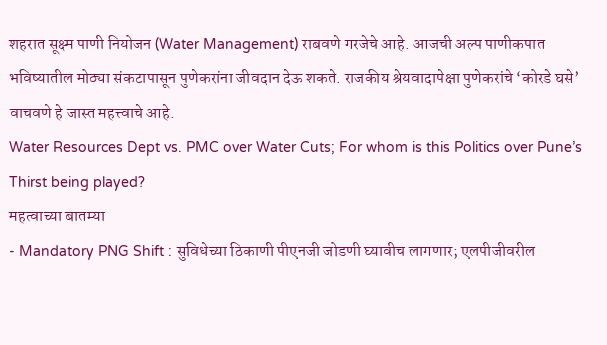शहरात सूक्ष्म पाणी नियोजन (Water Management) राबवणे गरजेचे आहे. आजची अल्प पाणीकपात भविष्यातील मोठ्या संकटापासून पुणेकरांना जीवदान देऊ शकते. राजकीय श्रेयवादापेक्षा पुणेकरांचे ‘कोरडे घसे’ वाचवणे हे जास्त महत्त्वाचे आहे.
Water Resources Dept vs. PMC over Water Cuts; For whom is this Politics over Pune’s Thirst being played?
महत्वाच्या बातम्या
- Mandatory PNG Shift : सुविधेच्या ठिकाणी पीएनजी जोडणी घ्यावीच लागणार; एलपीजीवरील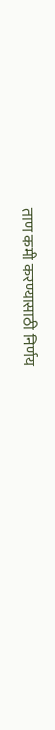ताण कमी करण्यासाठी निर्णय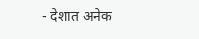- देशात अनेक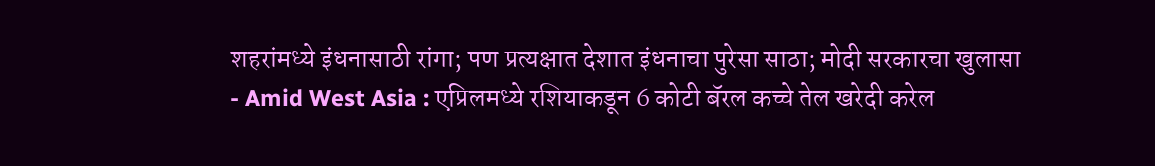शहरांमध्ये इंधनासाठी रांगा; पण प्रत्यक्षात देशात इंधनाचा पुरेसा साठा; मोदी सरकारचा खुलासा
- Amid West Asia : एप्रिलमध्ये रशियाकडून 6 कोटी बॅरल कच्चे तेल खरेदी करेल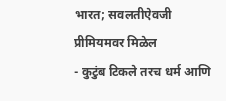भारत; सवलतीऐवजी प्रीमियमवर मिळेल
- कुटुंब टिकले तरच धर्म आणि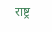राष्ट्र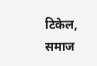टिकेल, समाज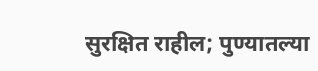सुरक्षित राहील; पुण्यातल्या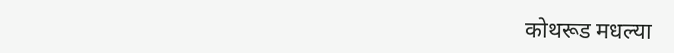कोथरूड मधल्या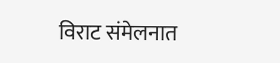विराट संमेलनात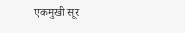एकमुखी सूर